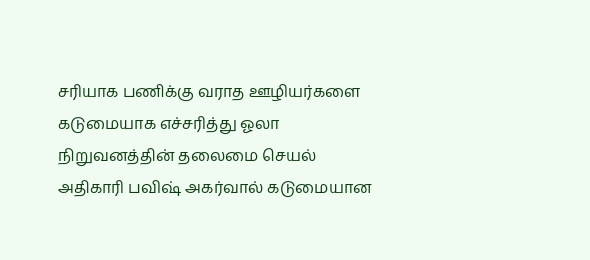சரியாக பணிக்கு வராத ஊழியர்களை கடுமையாக எச்சரித்து ஓலா நிறுவனத்தின் தலைமை செயல் அதிகாரி பவிஷ் அகர்வால் கடுமையான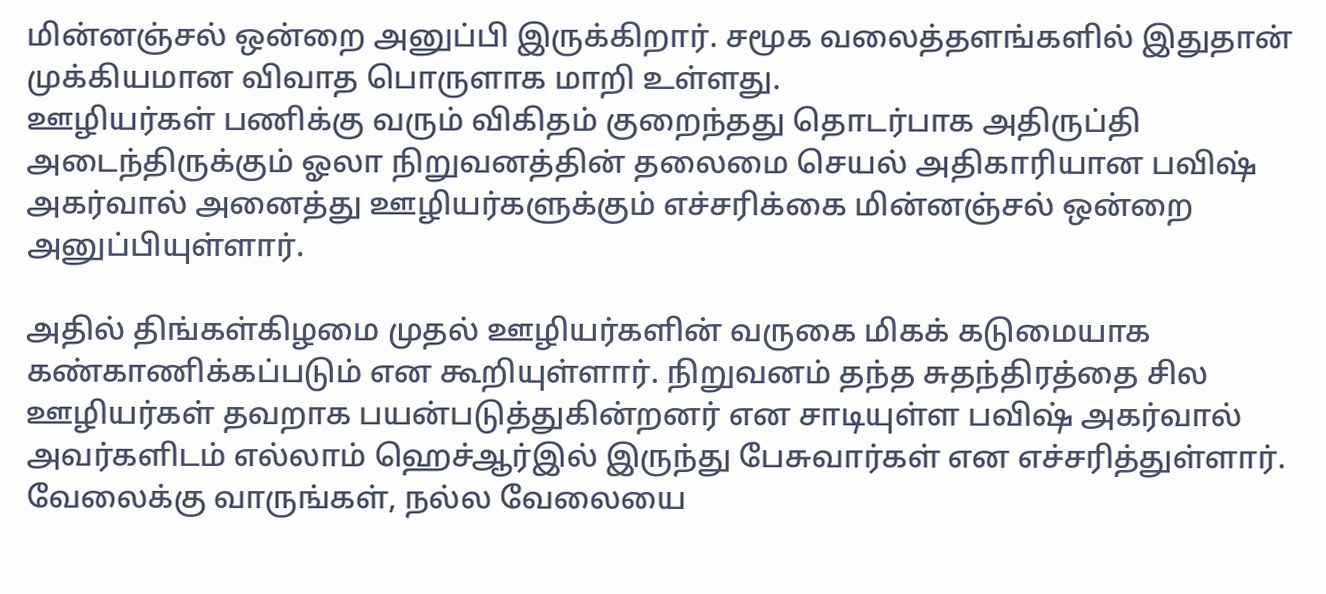மின்னஞ்சல் ஒன்றை அனுப்பி இருக்கிறார். சமூக வலைத்தளங்களில் இதுதான் முக்கியமான விவாத பொருளாக மாறி உள்ளது.
ஊழியர்கள் பணிக்கு வரும் விகிதம் குறைந்தது தொடர்பாக அதிருப்தி அடைந்திருக்கும் ஓலா நிறுவனத்தின் தலைமை செயல் அதிகாரியான பவிஷ் அகர்வால் அனைத்து ஊழியர்களுக்கும் எச்சரிக்கை மின்னஞ்சல் ஒன்றை அனுப்பியுள்ளார்.

அதில் திங்கள்கிழமை முதல் ஊழியர்களின் வருகை மிகக் கடுமையாக கண்காணிக்கப்படும் என கூறியுள்ளார். நிறுவனம் தந்த சுதந்திரத்தை சில ஊழியர்கள் தவறாக பயன்படுத்துகின்றனர் என சாடியுள்ள பவிஷ் அகர்வால் அவர்களிடம் எல்லாம் ஹெச்ஆர்இல் இருந்து பேசுவார்கள் என எச்சரித்துள்ளார்.
வேலைக்கு வாருங்கள், நல்ல வேலையை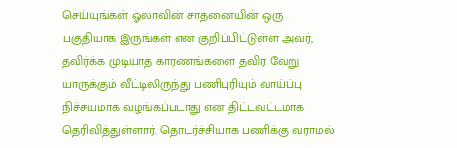செய்யுங்கள் ஓலாவின் சாதனையின் ஒரு பகுதியாக இருங்கள் என குறிப்பிட்டுள்ள அவர், தவிர்க்க முடியாத காரணங்களை தவிர வேறு யாருக்கும் வீட்டிலிருந்து பணிபுரியும் வாய்ப்பு நிச்சயமாக வழங்கப்படாது என திட்டவட்டமாக தெரிவித்துள்ளார். தொடர்ச்சியாக பணிக்கு வராமல்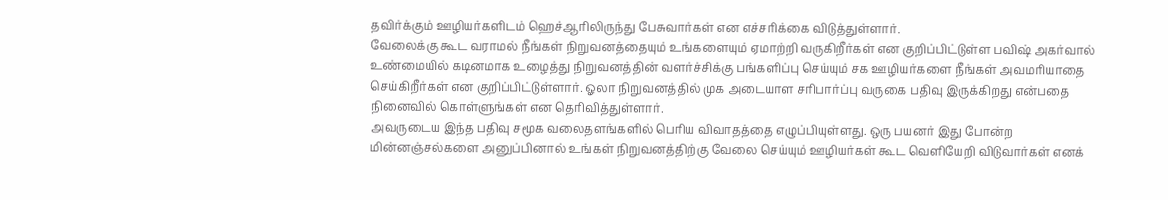தவிர்க்கும் ஊழியர்களிடம் ஹெச்ஆரிலிருந்து பேசுவார்கள் என எச்சரிக்கை விடுத்துள்ளார்.
வேலைக்கு கூட வராமல் நீங்கள் நிறுவனத்தையும் உங்களையும் ஏமாற்றி வருகிறீர்கள் என குறிப்பிட்டுள்ள பவிஷ் அகர்வால் உண்மையில் கடினமாக உழைத்து நிறுவனத்தின் வளர்ச்சிக்கு பங்களிப்பு செய்யும் சக ஊழியர்களை நீங்கள் அவமரியாதை செய்கிறீர்கள் என குறிப்பிட்டுள்ளார். ஓலா நிறுவனத்தில் முக அடையாள சரிபார்ப்பு வருகை பதிவு இருக்கிறது என்பதை நினைவில் கொள்ளுங்கள் என தெரிவித்துள்ளார்.
அவருடைய இந்த பதிவு சமூக வலைதளங்களில் பெரிய விவாதத்தை எழுப்பியுள்ளது. ஒரு பயனர் இது போன்ற மின்னஞ்சல்களை அனுப்பினால் உங்கள் நிறுவனத்திற்கு வேலை செய்யும் ஊழியர்கள் கூட வெளியேறி விடுவார்கள் எனக்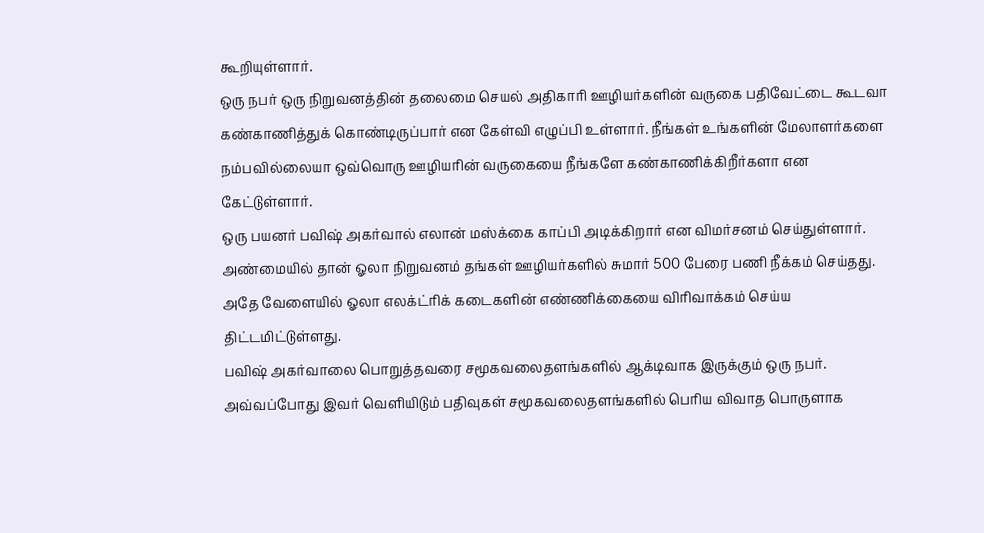கூறியுள்ளார்.
ஒரு நபர் ஒரு நிறுவனத்தின் தலைமை செயல் அதிகாரி ஊழியர்களின் வருகை பதிவேட்டை கூடவா கண்காணித்துக் கொண்டிருப்பார் என கேள்வி எழுப்பி உள்ளார். நீங்கள் உங்களின் மேலாளர்களை நம்பவில்லையா ஒவ்வொரு ஊழியரின் வருகையை நீங்களே கண்காணிக்கிறீர்களா என கேட்டுள்ளார்.
ஒரு பயனர் பவிஷ் அகர்வால் எலான் மஸ்க்கை காப்பி அடிக்கிறார் என விமர்சனம் செய்துள்ளார். அண்மையில் தான் ஓலா நிறுவனம் தங்கள் ஊழியர்களில் சுமார் 500 பேரை பணி நீக்கம் செய்தது. அதே வேளையில் ஓலா எலக்ட்ரிக் கடைகளின் எண்ணிக்கையை விரிவாக்கம் செய்ய திட்டமிட்டுள்ளது.
பவிஷ் அகர்வாலை பொறுத்தவரை சமூகவலைதளங்களில் ஆக்டிவாக இருக்கும் ஒரு நபர். அவ்வப்போது இவர் வெளியிடும் பதிவுகள் சமூகவலைதளங்களில் பெரிய விவாத பொருளாக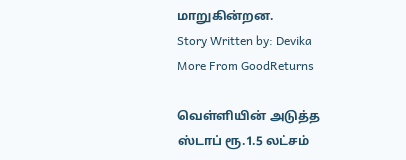மாறுகின்றன.
Story Written by: Devika
More From GoodReturns

வெள்ளியின் அடுத்த ஸ்டாப் ரூ.1.5 லட்சம்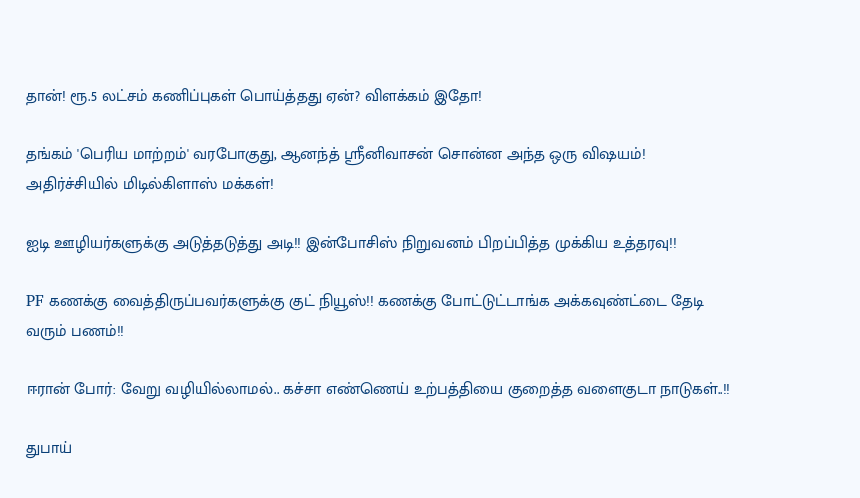தான்! ரூ.5 லட்சம் கணிப்புகள் பொய்த்தது ஏன்? விளக்கம் இதோ!

தங்கம் 'பெரிய மாற்றம்' வரபோகுது, ஆனந்த் ஸ்ரீனிவாசன் சொன்ன அந்த ஒரு விஷயம்! அதிர்ச்சியில் மிடில்கிளாஸ் மக்கள்!

ஐடி ஊழியர்களுக்கு அடுத்தடுத்து அடி!! இன்போசிஸ் நிறுவனம் பிறப்பித்த முக்கிய உத்தரவு!!

PF கணக்கு வைத்திருப்பவர்களுக்கு குட் நியூஸ்!! கணக்கு போட்டுட்டாங்க அக்கவுண்ட்டை தேடி வரும் பணம்!!

ஈரான் போர்: வேறு வழியில்லாமல்.. கச்சா எண்ணெய் உற்பத்தியை குறைத்த வளைகுடா நாடுகள்..!!

துபாய்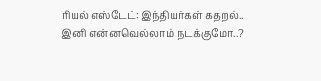ரியல் எஸ்டேட்: இந்தியர்கள் கதறல்.. இனி என்னவெல்லாம் நடக்குமோ..?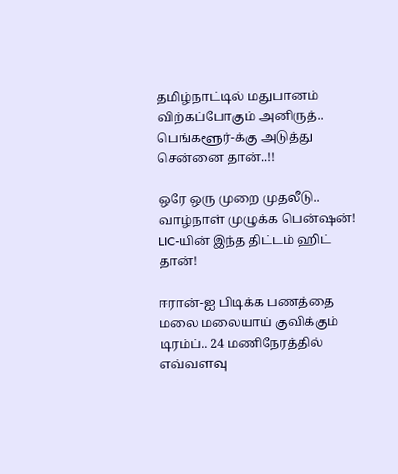தமிழ்நாட்டில் மதுபானம் விற்கப்போகும் அனிருத்.. பெங்களூர்-க்கு அடுத்து சென்னை தான்..!!

ஒரே ஒரு முறை முதலீடு.. வாழ்நாள் முழுக்க பென்ஷன்! LIC-யின் இந்த திட்டம் ஹிட் தான்!

ஈரான்-ஐ பிடிக்க பணத்தை மலை மலையாய் குவிக்கும் டிரம்ப்.. 24 மணிநேரத்தில் எவ்வளவு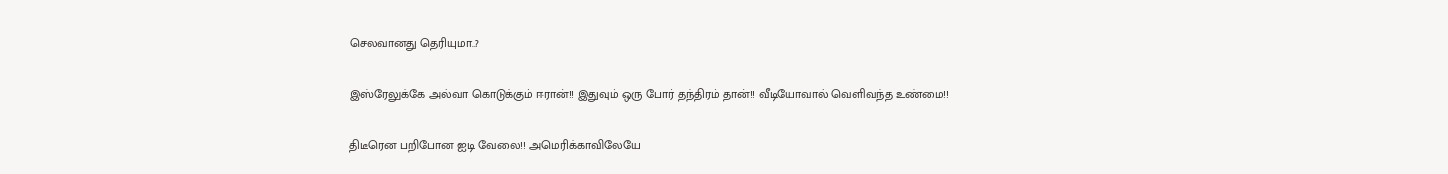செலவானது தெரியுமா..?

இஸ்ரேலுக்கே அல்வா கொடுக்கும் ஈரான்!! இதுவும் ஒரு போர் தந்திரம் தான்!! வீடியோவால் வெளிவந்த உண்மை!!

திடீரென பறிபோன ஐடி வேலை!! அமெரிக்காவிலேயே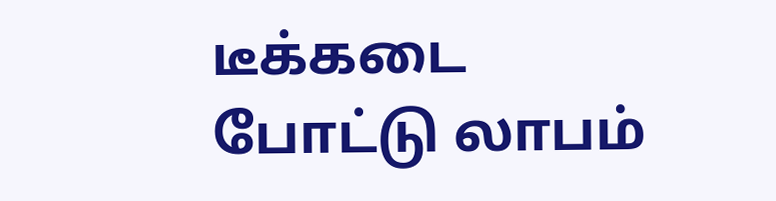டீக்கடை போட்டு லாபம்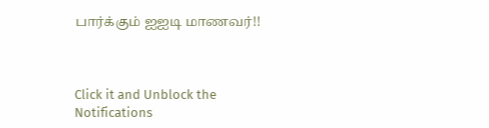பார்க்கும் ஐஐடி மாணவர்!!



Click it and Unblock the Notifications